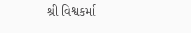શ્રી વિશ્વકર્મા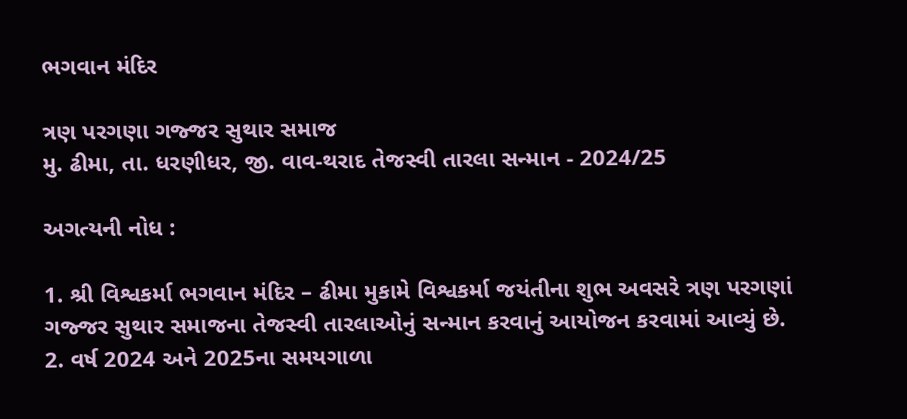ભગવાન મંદિર

ત્રણ પરગણા ગજ્જર સુથાર સમાજ
મુ. ઢીમા, તા. ધરણીધર, જી. વાવ-થરાદ તેજસ્વી તારલા સન્માન - 2024/25

અગત્યની નોધ :

1. શ્રી વિશ્વકર્મા ભગવાન મંદિર – ઢીમા મુકામે વિશ્વકર્મા જયંતીના શુભ અવસરે ત્રણ પરગણાં ગજ્જર સુથાર સમાજના તેજસ્વી તારલાઓનું સન્માન કરવાનું આયોજન કરવામાં આવ્યું છે.
2. વર્ષ 2024 અને 2025ના સમયગાળા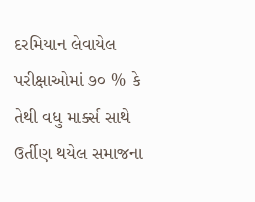દરમિયાન લેવાયેલ પરીક્ષાઓમાં ૭૦ % કે તેથી વધુ માર્ક્સ સાથે ઉર્તીણ થયેલ સમાજના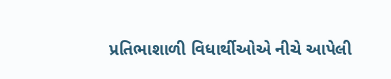પ્રતિભાશાળી વિધાર્થીઓએ નીચે આપેલી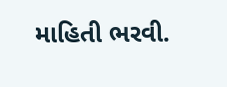માહિતી ભરવી.